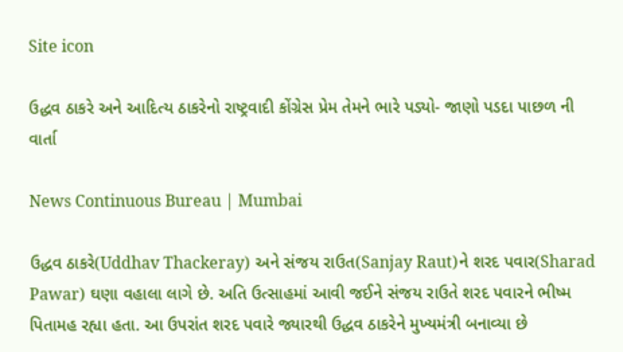Site icon

ઉદ્ધવ ઠાકરે અને આદિત્ય ઠાકરેનો રાષ્ટ્રવાદી કોંગ્રેસ પ્રેમ તેમને ભારે પડ્યો- જાણો પડદા પાછળ ની વાર્તા

News Continuous Bureau | Mumbai

ઉદ્ધવ ઠાકરે(Uddhav Thackeray) અને સંજય રાઉત(Sanjay Raut)ને શરદ પવાર(Sharad Pawar) ઘણા વહાલા લાગે છે. અતિ ઉત્સાહમાં આવી જઈને સંજય રાઉતે શરદ પવારને ભીષ્મ પિતામહ રહ્યા હતા. આ ઉપરાંત શરદ પવારે જ્યારથી ઉદ્ધવ ઠાકરેને મુખ્યમંત્રી બનાવ્યા છે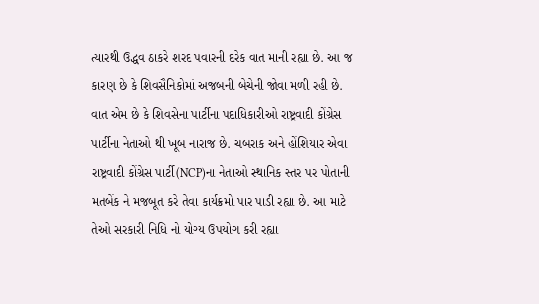ત્યારથી ઉદ્ધવ ઠાકરે શરદ પવારની દરેક વાત માની રહ્યા છે. આ જ કારણ છે કે શિવસૈનિકોમાં અજબની બેચેની જોવા મળી રહી છે. વાત એમ છે કે શિવસેના પાર્ટીના પદાધિકારીઓ રાષ્ટ્રવાદી કોંગ્રેસ પાર્ટીના નેતાઓ થી ખૂબ નારાજ છે. ચબરાક અને હોંશિયાર એવા રાષ્ટ્રવાદી કોંગ્રેસ પાર્ટી(NCP)ના નેતાઓ સ્થાનિક સ્તર પર પોતાની મતબેંક ને મજબૂત કરે તેવા કાર્યક્રમો પાર પાડી રહ્યા છે. આ માટે તેઓ સરકારી નિધિ નો યોગ્ય ઉપયોગ કરી રહ્યા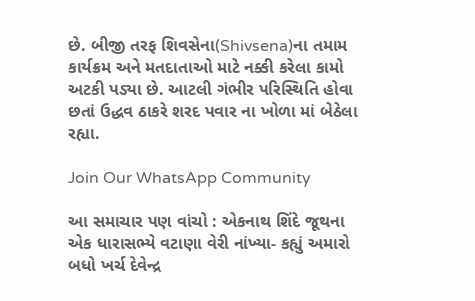છે. બીજી તરફ શિવસેના(Shivsena)ના તમામ કાર્યક્રમ અને મતદાતાઓ માટે નક્કી કરેલા કામો અટકી પડ્યા છે. આટલી ગંભીર પરિસ્થિતિ હોવા છતાં ઉદ્ધવ ઠાકરે શરદ પવાર ના ખોળા માં બેઠેલા રહ્યા.

Join Our WhatsApp Community

આ સમાચાર પણ વાંચો : એકનાથ શિંદે જૂથના એક ધારાસભ્યે વટાણા વેરી નાંખ્યા- કહ્યું અમારો બધો ખર્ચ દેવેન્દ્ર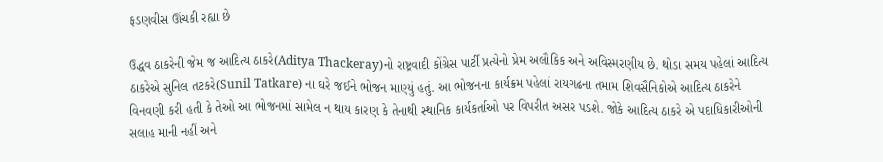ફડણવીસ ઊંચકી રહ્યા છે

ઉદ્ધવ ઠાકરેની જેમ જ આદિત્ય ઠાકરે(Aditya Thackeray)નો રાષ્ટ્રવાદી કોંગ્રેસ પાર્ટી પ્રત્યેનો પ્રેમ અલૌકિક અને અવિસ્મરણીય છે. થોડા સમય પહેલાં આદિત્ય ઠાકરેએ સુનિલ તટકરે(Sunil Tatkare) ના ઘરે જઈને ભોજન માણ્યું હતું. આ ભોજનના કાર્યક્રમ પહેલાં રાયગઢના તમામ શિવસૈનિકોએ આદિત્ય ઠાકરેને વિનવણી કરી હતી કે તેઓ આ ભોજનમાં સામેલ ન થાય કારણ કે તેનાથી સ્થાનિક કાર્યકર્તાઓ પર વિપરીત અસર પડશે. જોકે આદિત્ય ઠાકરે એ પદાધિકારીઓની સલાહ માની નહીં અને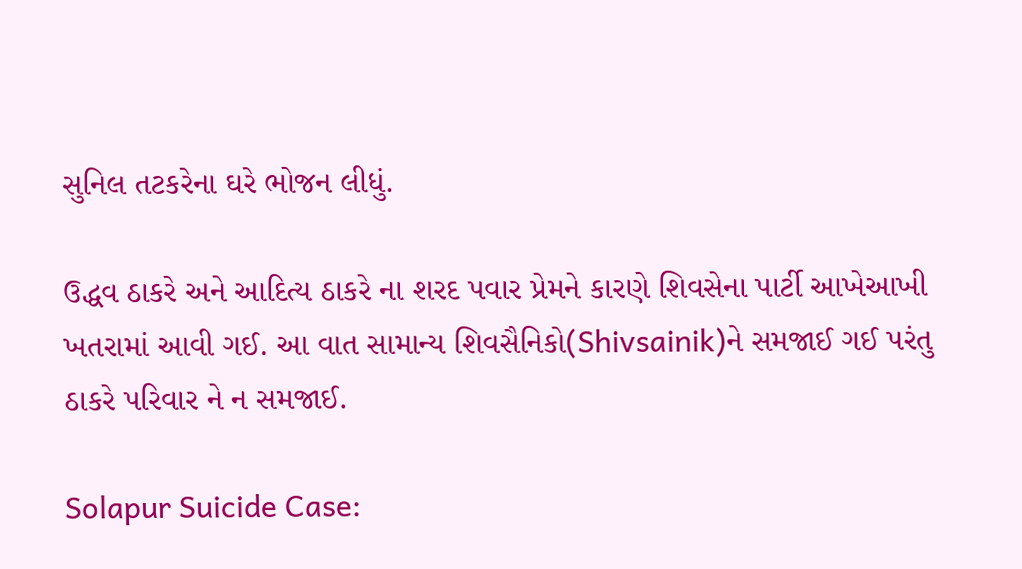સુનિલ તટકરેના ઘરે ભોજન લીધું.

ઉદ્ધવ ઠાકરે અને આદિત્ય ઠાકરે ના શરદ પવાર પ્રેમને કારણે શિવસેના પાર્ટી આખેઆખી ખતરામાં આવી ગઈ. આ વાત સામાન્ય શિવસૈનિકો(Shivsainik)ને સમજાઈ ગઈ પરંતુ ઠાકરે પરિવાર ને ન સમજાઈ.

Solapur Suicide Case: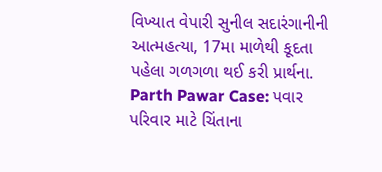વિખ્યાત વેપારી સુનીલ સદારંગાનીની આત્મહત્યા, 17મા માળેથી કૂદતા પહેલા ગળગળા થઈ કરી પ્રાર્થના.
Parth Pawar Case: પવાર પરિવાર માટે ચિંતાના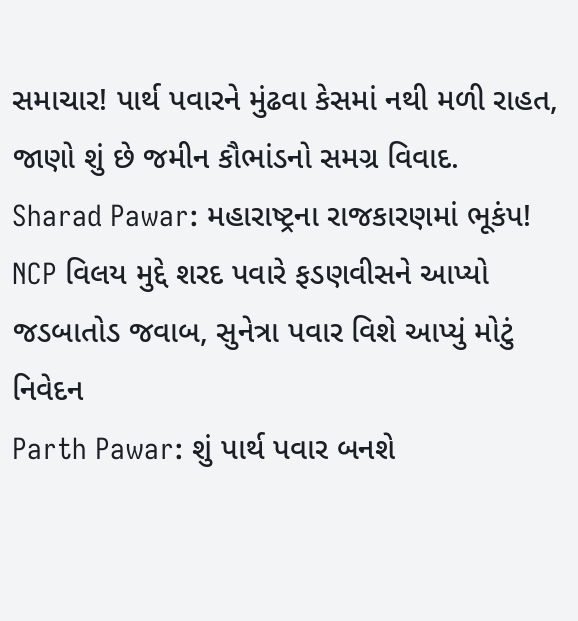સમાચાર! પાર્થ પવારને મુંઢવા કેસમાં નથી મળી રાહત, જાણો શું છે જમીન કૌભાંડનો સમગ્ર વિવાદ.
Sharad Pawar: મહારાષ્ટ્રના રાજકારણમાં ભૂકંપ! NCP વિલય મુદ્દે શરદ પવારે ફડણવીસને આપ્યો જડબાતોડ જવાબ, સુનેત્રા પવાર વિશે આપ્યું મોટું નિવેદન
Parth Pawar: શું પાર્થ પવાર બનશે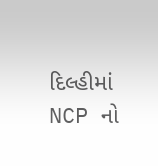દિલ્હીમાં NCP નો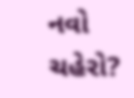નવો ચહેરો?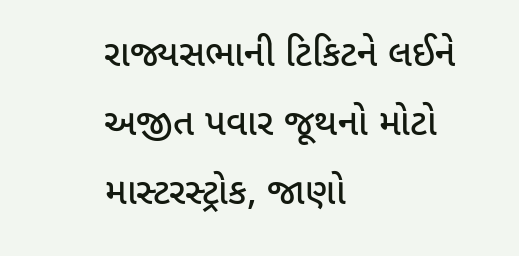રાજ્યસભાની ટિકિટને લઈને અજીત પવાર જૂથનો મોટો માસ્ટરસ્ટ્રોક, જાણો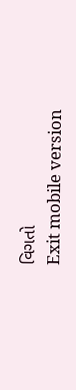વિગતો
Exit mobile version